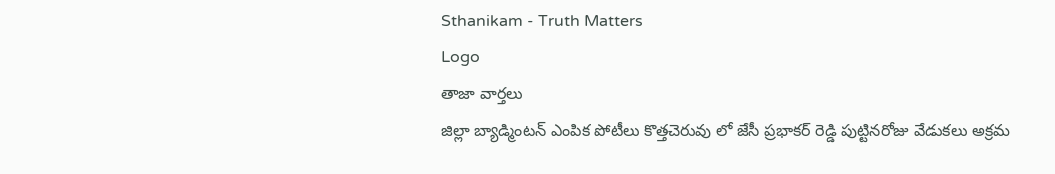Sthanikam - Truth Matters
Logo
తాజా వార్తలు
జిల్లా బ్యాడ్మింటన్ ఎంపిక పోటీలు కొత్తచెరువు లో జేసీ ప్రభాకర్ రెడ్డి పుట్టినరోజు వేడుకలు అక్రమ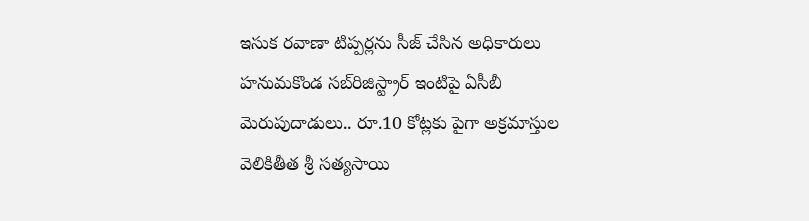ఇసుక రవాణా టిప్పర్లను సీజ్ చేసిన అధికారులు హనుమకొండ సబ్‌రిజిస్ట్రార్ ఇంటిపై ఏసీబీ మెరుపుదాడులు.. రూ.10 కోట్లకు పైగా అక్రమాస్తుల వెలికితీత శ్రీ సత్యసాయి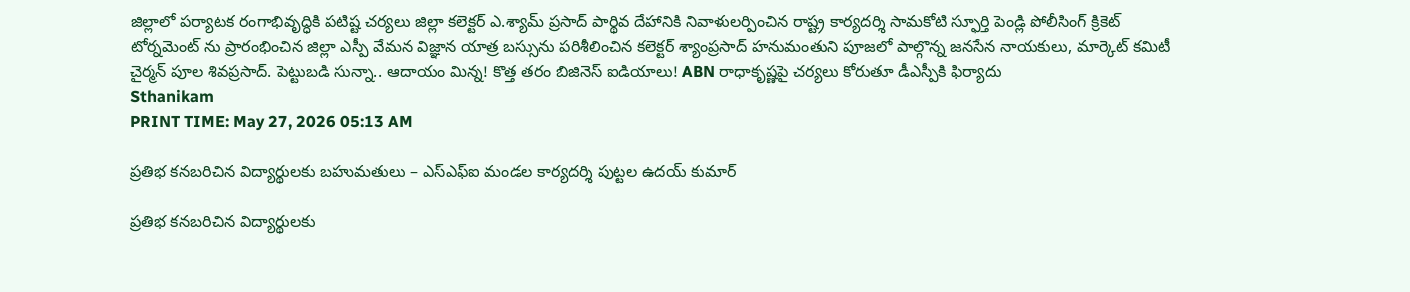జిల్లాలో పర్యాటక రంగాభివృద్ధికి పటిష్ట చర్యలు జిల్లా కలెక్టర్ ఎ.శ్యామ్ ప్రసాద్ పార్థివ దేహానికి నివాళులర్పించిన రాష్ట్ర కార్యదర్శి సామకోటి స్ఫూర్తి పెండ్లి పోలీసింగ్ క్రికెట్ టోర్నమెంట్ ను ప్రారంభించిన జిల్లా ఎస్పీ వేమన విజ్ఞాన యాత్ర బస్సును పరిశీలించిన కలెక్టర్ శ్యాంప్రసాద్ హనుమంతుని పూజలో పాల్గొన్న జనసేన నాయకులు, మార్కెట్ కమిటీ చైర్మన్ పూల శివప్రసాద్. పెట్టుబడి సున్నా.. ఆదాయం మిన్న! కొత్త తరం బిజినెస్ ఐడియాలు! ABN రాధాకృష్ణపై చర్యలు కోరుతూ డీఎస్పీకి ఫిర్యాదు
Sthanikam
PRINT TIME: May 27, 2026 05:13 AM

ప్రతిభ కనబరిచిన విద్యార్థులకు బహుమతులు – ఎస్‌ఎఫ్‌ఐ మండల కార్యదర్శి పుట్టల ఉదయ్ కుమార్

ప్రతిభ కనబరిచిన విద్యార్థులకు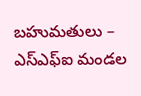బహుమతులు – ఎస్‌ఎఫ్‌ఐ మండల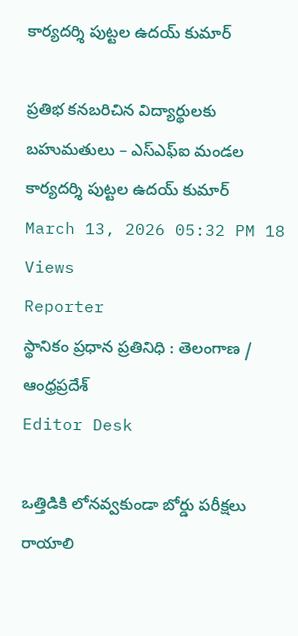కార్యదర్శి పుట్టల ఉదయ్ కుమార్

ప్రతిభ కనబరిచిన విద్యార్థులకు బహుమతులు – ఎస్‌ఎఫ్‌ఐ మండల కార్యదర్శి పుట్టల ఉదయ్ కుమార్
March 13, 2026 05:32 PM 18 Views
Reporter
స్థానికం ప్రధాన ప్రతినిధి : తెలంగాణ / ఆంధ్రప్రదేశ్
Editor Desk

ఒత్తిడికి లోనవ్వకుండా బోర్డు పరీక్షలు రాయాలి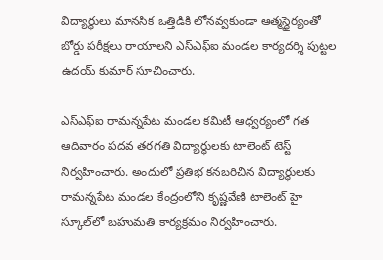విద్యార్థులు మానసిక ఒత్తిడికి లోనవ్వకుండా ఆత్మస్థైర్యంతో బోర్డు పరీక్షలు రాయాలని ఎస్‌ఎఫ్‌ఐ మండల కార్యదర్శి పుట్టల ఉదయ్ కుమార్ సూచించారు.

ఎస్‌ఎఫ్‌ఐ రామన్నపేట మండల కమిటీ ఆధ్వర్యంలో గత ఆదివారం పదవ తరగతి విద్యార్థులకు టాలెంట్ టెస్ట్ నిర్వహించారు. అందులో ప్రతిభ కనబరిచిన విద్యార్థులకు రామన్నపేట మండల కేంద్రంలోని కృష్ణవేణి టాలెంట్ హై స్కూల్‌లో బహుమతి కార్యక్రమం నిర్వహించారు.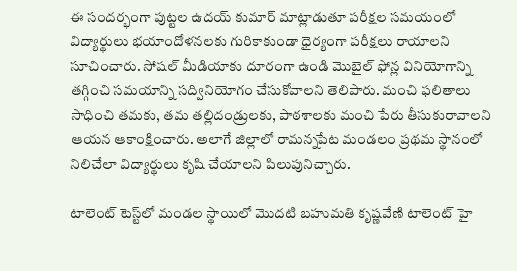ఈ సందర్భంగా పుట్టల ఉదయ్ కుమార్ మాట్లాడుతూ పరీక్షల సమయంలో విద్యార్థులు భయాందోళనలకు గురికాకుండా ధైర్యంగా పరీక్షలు రాయాలని సూచించారు. సోషల్ మీడియాకు దూరంగా ఉండి మొబైల్ ఫోన్ల వినియోగాన్ని తగ్గించి సమయాన్ని సద్వినియోగం చేసుకోవాలని తెలిపారు. మంచి ఫలితాలు సాధించి తమకు, తమ తల్లిదండ్రులకు, పాఠశాలకు మంచి పేరు తీసుకురావాలని ఆయన ఆకాంక్షించారు. అలాగే జిల్లాలో రామన్నపేట మండలం ప్రథమ స్థానంలో నిలిచేలా విద్యార్థులు కృషి చేయాలని పిలుపునిచ్చారు.

టాలెంట్ టెస్ట్‌లో మండల స్థాయిలో మొదటి బహుమతి కృష్ణవేణి టాలెంట్ హై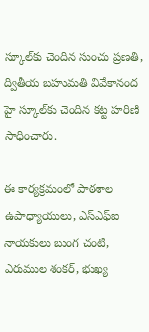స్కూల్‌కు చెందిన సుంచు ప్రణతి, ద్వితీయ బహుమతి వివేకానంద హై స్కూల్‌కు చెందిన కట్ట హరిణి సాధించారు.

ఈ కార్యక్రమంలో పాఠశాల ఉపాధ్యాయులు, ఎస్‌ఎఫ్‌ఐ నాయకులు బుంగ చంటి, ఎరుముల శంకర్, భుఖ్య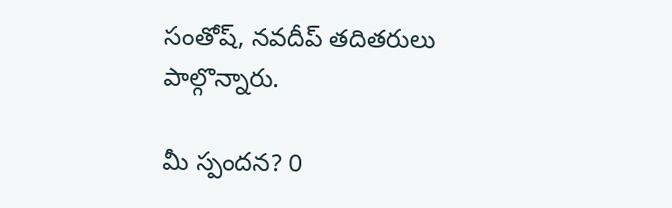సంతోష్, నవదీప్ తదితరులు పాల్గొన్నారు.

మీ స్పందన? 0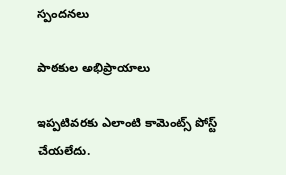స్పందనలు

పాఠకుల అభిప్రాయాలు

ఇప్పటివరకు ఎలాంటి కామెంట్స్ పోస్ట్ చేయలేదు.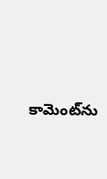కామెంట్‌ను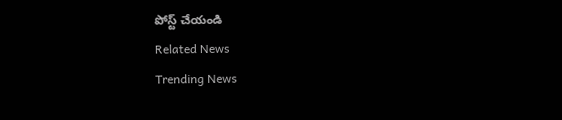పోస్ట్ చేయండి
Related News
Trending News